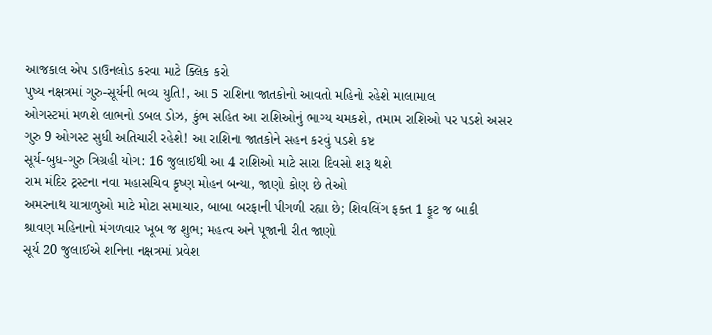આજકાલ એપ ડાઉનલોડ કરવા માટે ક્લિક કરો
પુષ્ય નક્ષત્રમાં ગુરુ-સૂર્યની ભવ્ય યુતિ!, આ 5 રાશિના જાતકોનો આવતો મહિનો રહેશે માલામાલ
ઓગસ્ટમાં મળશે લાભનો ડબલ ડોઝ, કુંભ સહિત આ રાશિઓનું ભાગ્ય ચમકશે, તમામ રાશિઓ પર પડશે અસર
ગુરુ 9 ઓગસ્ટ સુધી અતિચારી રહેશે! આ રાશિના જાતકોને સહન કરવું પડશે કષ્ટ
સૂર્ય-બુધ-ગુરુ ત્રિગ્રહી યોગ: 16 જુલાઈથી આ 4 રાશિઓ માટે સારા દિવસો શરૂ થશે
રામ મંદિર ટ્રસ્ટના નવા મહાસચિવ કૃષ્ણ મોહન બન્યા, જાણો કોણ છે તેઓ
અમરનાથ યાત્રાળુઓ માટે મોટા સમાચાર, બાબા બરફાની પીગળી રહ્યા છે; શિવલિંગ ફક્ત 1 ફૂટ જ બાકી
શ્રાવણ મહિનાનો મંગળવાર ખૂબ જ શુભ; મહત્વ અને પૂજાની રીત જાણો
સૂર્ય 20 જુલાઈએ શનિના નક્ષત્રમાં પ્રવેશ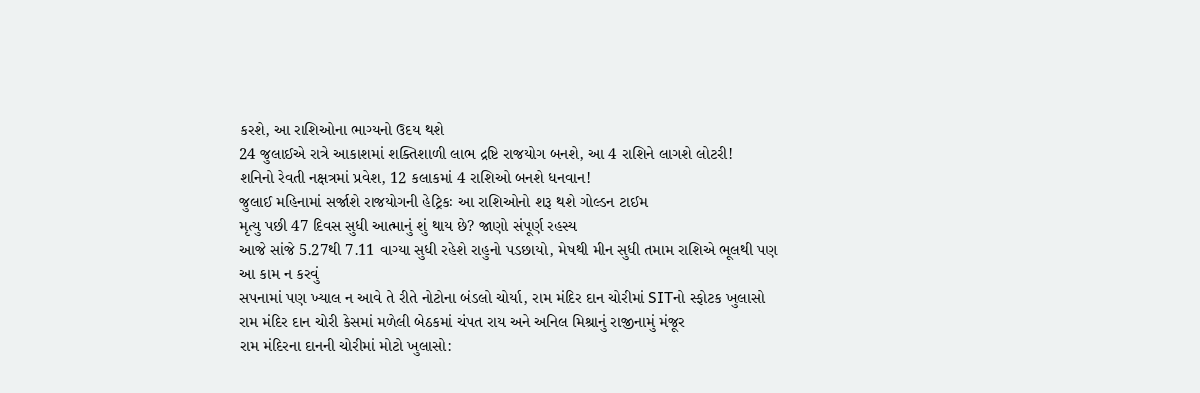કરશે, આ રાશિઓના ભાગ્યનો ઉદય થશે
24 જુલાઈએ રાત્રે આકાશમાં શક્તિશાળી લાભ દ્રષ્ટિ રાજયોગ બનશે, આ 4 રાશિને લાગશે લોટરી!
શનિનો રેવતી નક્ષત્રમાં પ્રવેશ, 12 કલાકમાં 4 રાશિઓ બનશે ધનવાન!
જુલાઈ મહિનામાં સર્જાશે રાજયોગની હેટ્રિકઃ આ રાશિઓનો શરૂ થશે ગોલ્ડન ટાઈમ
મૃત્યુ પછી 47 દિવસ સુધી આત્માનું શું થાય છે? જાણો સંપૂર્ણ રહસ્ય
આજે સાંજે 5.27થી 7.11 વાગ્યા સુધી રહેશે રાહુનો પડછાયો, મેષથી મીન સુધી તમામ રાશિએ ભૂલથી પણ આ કામ ન કરવું
સપનામાં પણ ખ્યાલ ન આવે તે રીતે નોટોના બંડલો ચોર્યા, રામ મંદિર દાન ચોરીમાં SITનો સ્ફોટક ખુલાસો
રામ મંદિર દાન ચોરી કેસમાં મળેલી બેઠકમાં ચંપત રાય અને અનિલ મિશ્રાનું રાજીનામું મંજૂર
રામ મંદિરના દાનની ચોરીમાં મોટો ખુલાસો: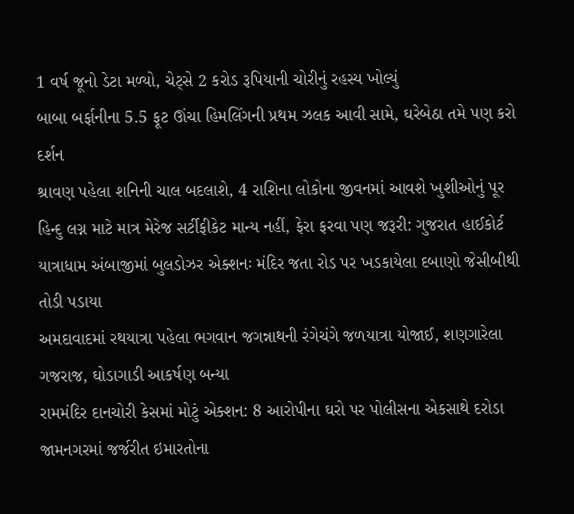1 વર્ષ જૂનો ડેટા મળ્યો, ચેટ્સે 2 કરોડ રૂપિયાની ચોરીનું રહસ્ય ખોલ્યું
બાબા બર્ફાનીના 5.5 ફૂટ ઊંચા હિમલિંગની પ્રથમ ઝલક આવી સામે, ઘરેબેઠા તમે પણ કરો દર્શન
શ્રાવણ પહેલા શનિની ચાલ બદલાશે, 4 રાશિના લોકોના જીવનમાં આવશે ખુશીઓનું પૂર
હિન્દુ લગ્ન માટે માત્ર મેરેજ સર્ટીફીકેટ માન્ય નહીં, ફેરા ફરવા પણ જરૂરી: ગુજરાત હાઈકોર્ટ
યાત્રાધામ અંબાજીમાં બુલડોઝર એક્શનઃ મંદિર જતા રોડ પર ખડકાયેલા દબાણો જેસીબીથી તોડી પડાયા
અમદાવાદમાં રથયાત્રા પહેલા ભગવાન જગન્નાથની રંગેચંગે જળયાત્રા યોજાઈ, શણગારેલા ગજરાજ, ઘોડાગાડી આકર્ષણ બન્યા
રામમંદિર દાનચોરી કેસમાં મોટું એક્શન: 8 આરોપીના ઘરો પર પોલીસના એકસાથે દરોડા
જામનગરમાં જર્જરીત ઇમારતોના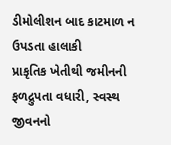ડીમોલીશન બાદ કાટમાળ ન ઉપડતા હાલાકી
પ્રાકૃતિક ખેતીથી જમીનની ફળદ્રુપતા વધારી, સ્વસ્થ જીવનનો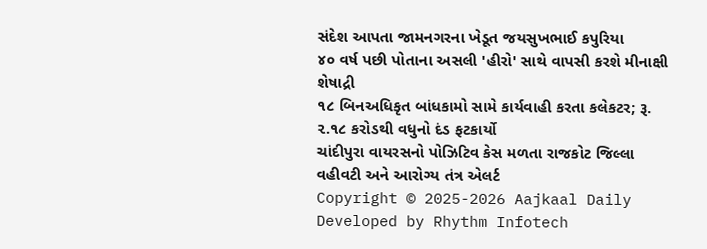સંદેશ આપતા જામનગરના ખેડૂત જયસુખભાઈ કપુરિયા
૪૦ વર્ષ પછી પોતાના અસલી 'હીરો' સાથે વાપસી કરશે મીનાક્ષી શેષાદ્રી
૧૮ બિનઅધિકૃત બાંધકામો સામે કાર્યવાહી કરતા કલેકટર; રૂ. ૨.૧૮ કરોડથી વધુનો દંડ ફટકાર્યો
ચાંદીપુરા વાયરસનો પોઝિટિવ કેસ મળતા રાજકોટ જિલ્લા વહીવટી અને આરોગ્ય તંત્ર એલર્ટ
Copyright © 2025-2026 Aajkaal Daily
Developed by Rhythm Infotech